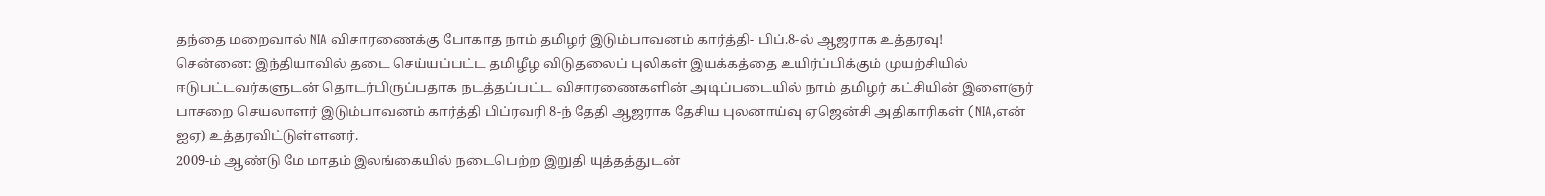தந்தை மறைவால் NIA விசாரணைக்கு போகாத நாம் தமிழர் இடும்பாவனம் கார்த்தி- பிப்.8-ல் ஆஜராக உத்தரவு!
சென்னை: இந்தியாவில் தடை செய்யப்பட்ட தமிழீழ விடுதலைப் புலிகள் இயக்கத்தை உயிர்ப்பிக்கும் முயற்சியில் ஈடுபட்டவர்களுடன் தொடர்பிருப்பதாக நடத்தப்பட்ட விசாரணைகளின் அடிப்படையில் நாம் தமிழர் கட்சியின் இளைஞர் பாசறை செயலாளர் இடும்பாவனம் கார்த்தி பிப்ரவரி 8-ந் தேதி ஆஜராக தேசிய புலனாய்வு ஏஜென்சி அதிகாரிகள் (NIA,என் ஐஏ) உத்தரவிட்டுள்ளனர்.
2009-ம் ஆண்டு மே மாதம் இலங்கையில் நடைபெற்ற இறுதி யுத்தத்துடன்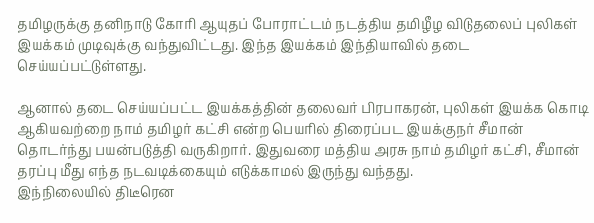தமிழருக்கு தனிநாடு கோரி ஆயுதப் போராட்டம் நடத்திய தமிழீழ விடுதலைப் புலிகள் இயக்கம் முடிவுக்கு வந்துவிட்டது. இந்த இயக்கம் இந்தியாவில் தடை செய்யப்பட்டுள்ளது.

ஆனால் தடை செய்யப்பட்ட இயக்கத்தின் தலைவர் பிரபாகரன், புலிகள் இயக்க கொடி ஆகியவற்றை நாம் தமிழர் கட்சி என்ற பெயரில் திரைப்பட இயக்குநர் சீமான் தொடர்ந்து பயன்படுத்தி வருகிறார். இதுவரை மத்திய அரசு நாம் தமிழர் கட்சி, சீமான் தரப்பு மீது எந்த நடவடிக்கையும் எடுக்காமல் இருந்து வந்தது.
இந்நிலையில் திடீரென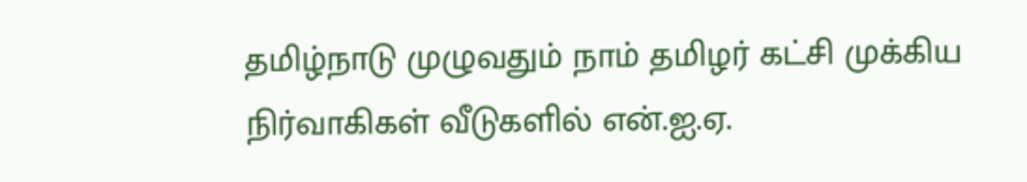தமிழ்நாடு முழுவதும் நாம் தமிழர் கட்சி முக்கிய நிர்வாகிகள் வீடுகளில் என்.ஐ.ஏ.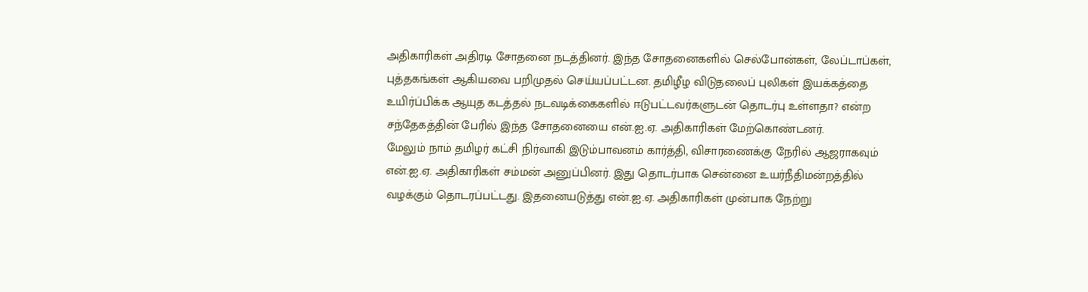அதிகாரிகள் அதிரடி சோதனை நடத்தினர். இந்த சோதனைகளில் செல்போன்கள், லேப்டாப்கள், புத்தகங்கள் ஆகியவை பறிமுதல் செய்யப்பட்டன. தமிழீழ விடுதலைப் புலிகள் இயக்கத்தை உயிர்ப்பிக்க ஆயுத கடத்தல் நடவடிக்கைகளில் ஈடுபட்டவர்களுடன் தொடர்பு உள்ளதா? என்ற சந்தேகத்தின் பேரில் இந்த சோதனையை என்.ஐ.ஏ. அதிகாரிகள் மேற்கொண்டனர்.
மேலும் நாம் தமிழர் கட்சி நிர்வாகி இடும்பாவனம் கார்த்தி, விசாரணைக்கு நேரில் ஆஜராகவும் என்.ஐ.ஏ. அதிகாரிகள் சம்மன் அனுப்பினர். இது தொடர்பாக சென்னை உயர்நீதிமன்றத்தில் வழக்கும் தொடரப்பட்டது. இதனையடுத்து என்.ஐ.ஏ. அதிகாரிகள் முன்பாக நேற்று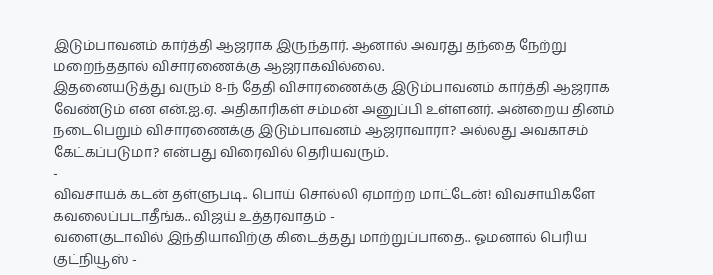இடும்பாவனம் கார்த்தி ஆஜராக இருந்தார். ஆனால் அவரது தந்தை நேற்று மறைந்ததால் விசாரணைக்கு ஆஜராகவில்லை.
இதனையடுத்து வரும் 8-ந் தேதி விசாரணைக்கு இடும்பாவனம் கார்த்தி ஆஜராக வேண்டும் என என்.ஐ.ஏ. அதிகாரிகள் சம்மன் அனுப்பி உள்ளனர். அன்றைய தினம் நடைபெறும் விசாரணைக்கு இடும்பாவனம் ஆஜராவாரா? அல்லது அவகாசம் கேட்கப்படுமா? என்பது விரைவில் தெரியவரும்.
-
விவசாயக் கடன் தள்ளுபடி.. பொய் சொல்லி ஏமாற்ற மாட்டேன்! விவசாயிகளே கவலைப்படாதீங்க.. விஜய் உத்தரவாதம் -
வளைகுடாவில் இந்தியாவிற்கு கிடைத்தது மாற்றுப்பாதை.. ஓமனால் பெரிய குட்நியூஸ் -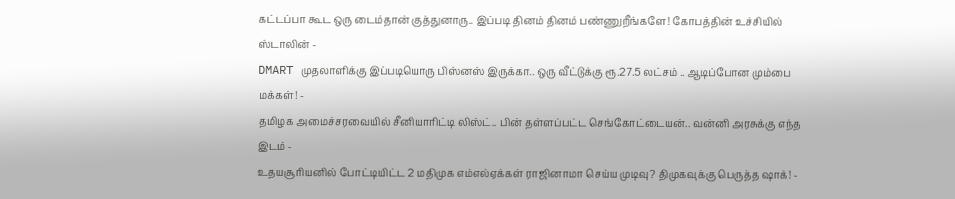கட்டப்பா கூட ஒரு டைம்தான் குத்துனாரு.. இப்படி தினம் தினம் பண்ணுறீங்களே! கோபத்தின் உச்சியில் ஸ்டாலின் -
DMART முதலாளிக்கு இப்படியொரு பிஸ்னஸ் இருக்கா.. ஒரு வீட்டுக்கு ரூ.27.5 லட்சம் .. ஆடிப்போன மும்பை மக்கள்! -
தமிழக அமைச்சரவையில் சீனியாரிட்டி லிஸ்ட்.. பின் தள்ளப்பட்ட செங்கோட்டையன்.. வன்னி அரசுக்கு எந்த இடம் -
உதயசூரியனில் போட்டியிட்ட 2 மதிமுக எம்எல்ஏக்கள் ராஜினாமா செய்ய முடிவு? திமுகவுக்கு பெருத்த ஷாக்! -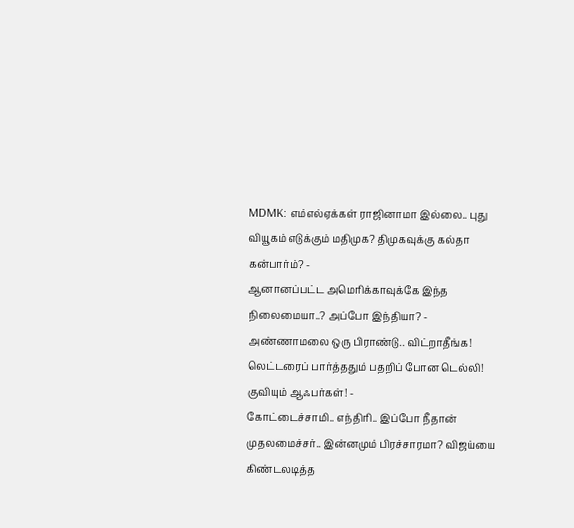MDMK: எம்எல்ஏக்கள் ராஜினாமா இல்லை.. புது வியூகம் எடுக்கும் மதிமுக? திமுகவுக்கு கல்தா கன்பார்ம்? -
ஆனானப்பட்ட அமெரிக்காவுக்கே இந்த நிலைமையா..? அப்போ இந்தியா? -
அண்ணாமலை ஒரு பிராண்டு.. விட்றாதீங்க! லெட்டரைப் பார்த்ததும் பதறிப் போன டெல்லி! குவியும் ஆஃபர்கள்! -
கோட்டைச்சாமி.. எந்திரி.. இப்போ நீதான் முதலமைச்சர்.. இன்னமும் பிரச்சாரமா? விஜய்யை கிண்டலடித்த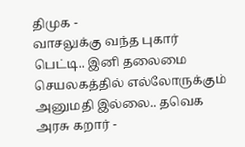திமுக -
வாசலுக்கு வந்த புகார் பெட்டி.. இனி தலைமை செயலகத்தில் எல்லோருக்கும் அனுமதி இல்லை.. தவெக அரசு கறார் -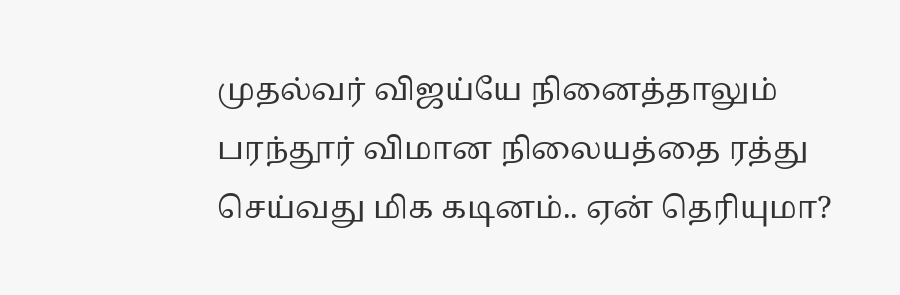முதல்வர் விஜய்யே நினைத்தாலும் பரந்தூர் விமான நிலையத்தை ரத்து செய்வது மிக கடினம்.. ஏன் தெரியுமா?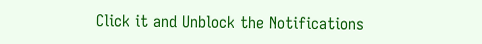Click it and Unblock the Notifications